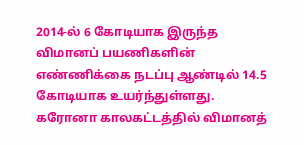2014-ல் 6 கோடியாக இருந்த விமானப் பயணிகளின் எண்ணிக்கை நடப்பு ஆண்டில் 14.5 கோடியாக உயர்ந்துள்ளது.
கரோனா காலகட்டத்தில் விமானத்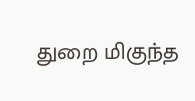துறை மிகுந்த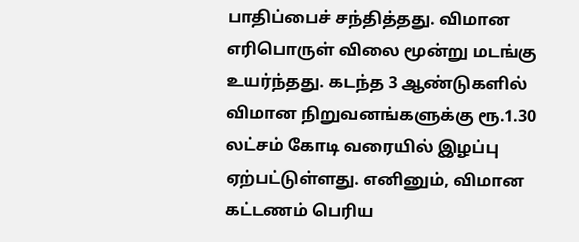பாதிப்பைச் சந்தித்தது. விமான எரிபொருள் விலை மூன்று மடங்கு உயர்ந்தது. கடந்த 3 ஆண்டுகளில் விமான நிறுவனங்களுக்கு ரூ.1.30 லட்சம் கோடி வரையில் இழப்பு ஏற்பட்டுள்ளது. எனினும், விமான கட்டணம் பெரிய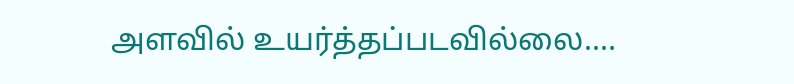அளவில் உயர்த்தப்படவில்லை.…